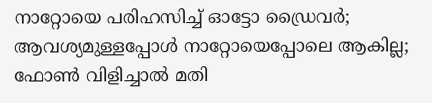നാറ്റോയെ പരിഹസിച്ച് ഓട്ടോ ഡ്രൈവർ; ആവശ്യമുള്ളപ്പോൾ നാറ്റോയെപ്പോലെ ആകില്ല; ഫോൺ വിളിച്ചാൽ മതി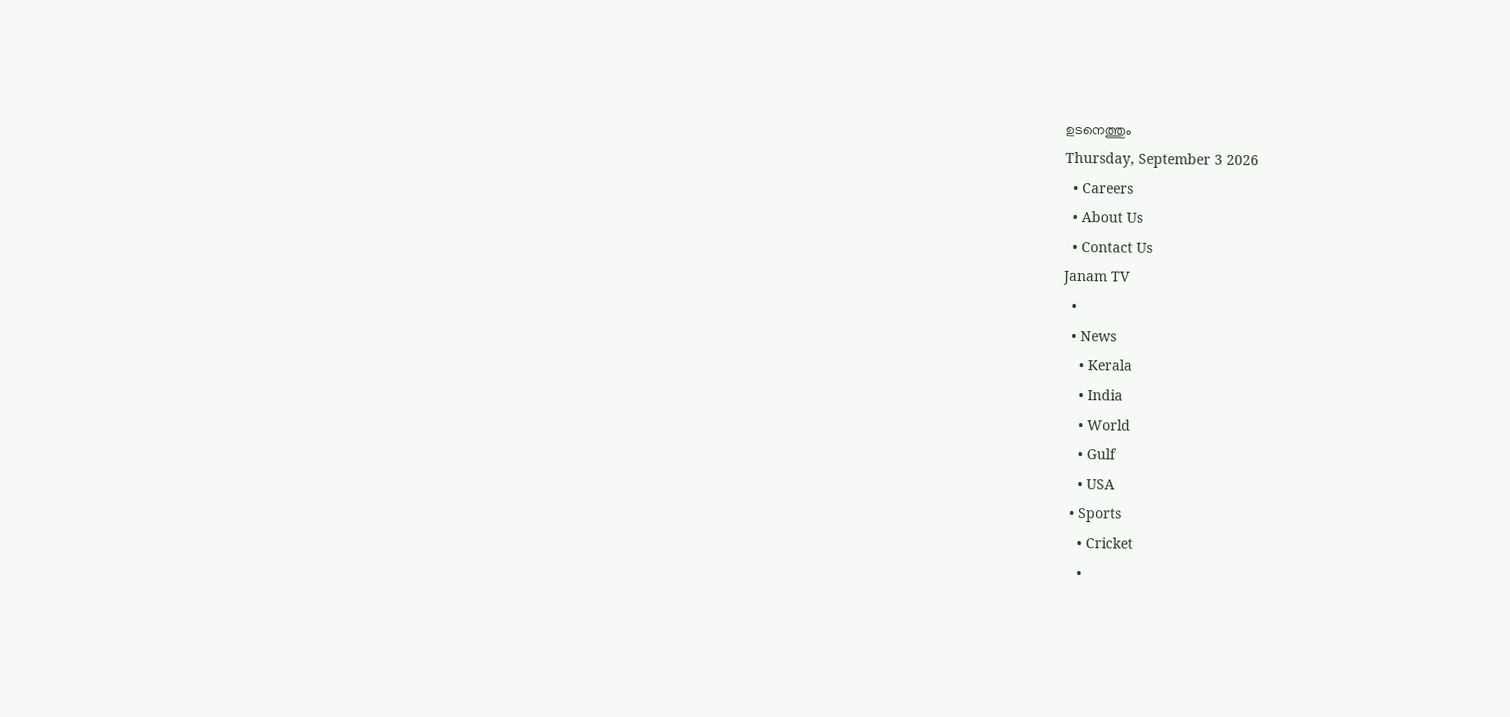ഉടനെത്തും
Thursday, September 3 2026
  • Careers
  • About Us
  • Contact Us
Janam TV
  •
  • News
    • Kerala
    • India
    • World
    • Gulf
    • USA
  • Sports
    • Cricket
    •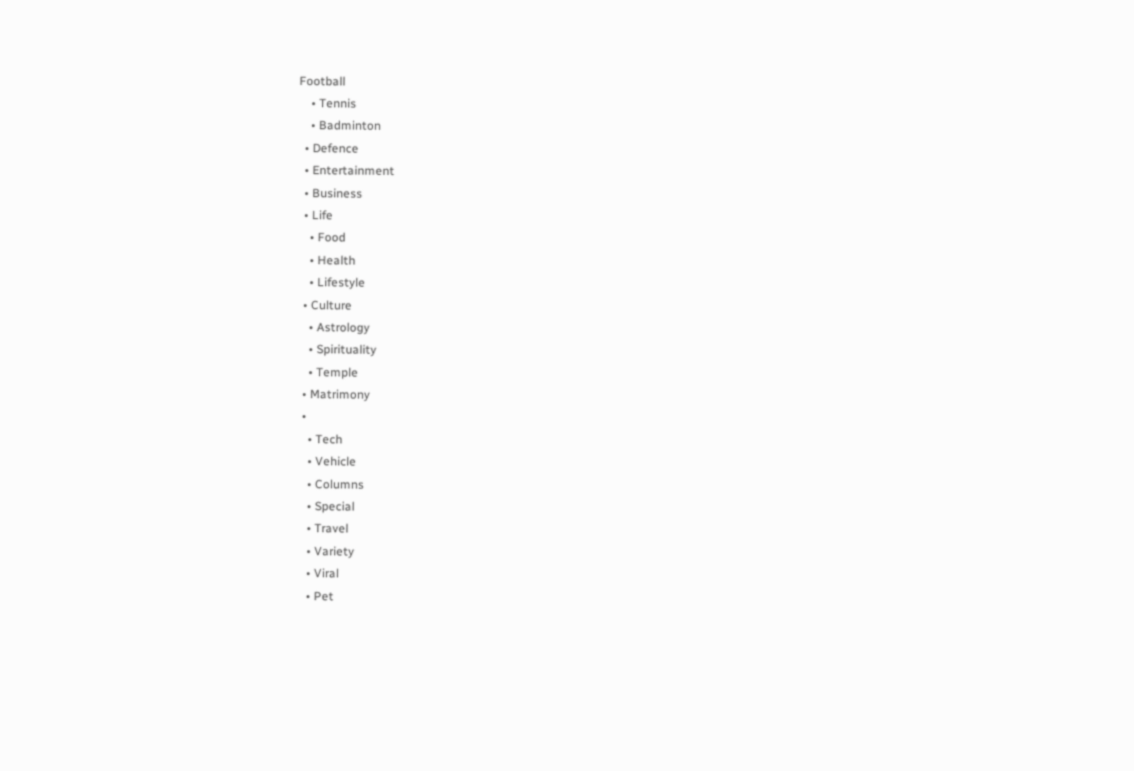Football
    • Tennis
    • Badminton
  • Defence
  • Entertainment
  • Business
  • Life
    • Food
    • Health
    • Lifestyle
  • Culture
    • Astrology
    • Spirituality
    • Temple
  • Matrimony
  •
    • Tech
    • Vehicle
    • Columns
    • Special
    • Travel
    • Variety
    • Viral
    • Pet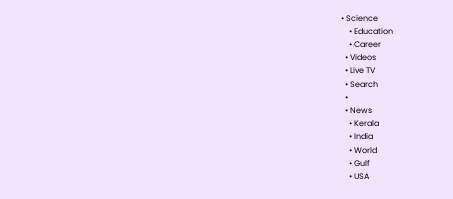• Science
    • Education
    • Career
  • Videos
  • Live TV
  • Search
  •
  • News
    • Kerala
    • India
    • World
    • Gulf
    • USA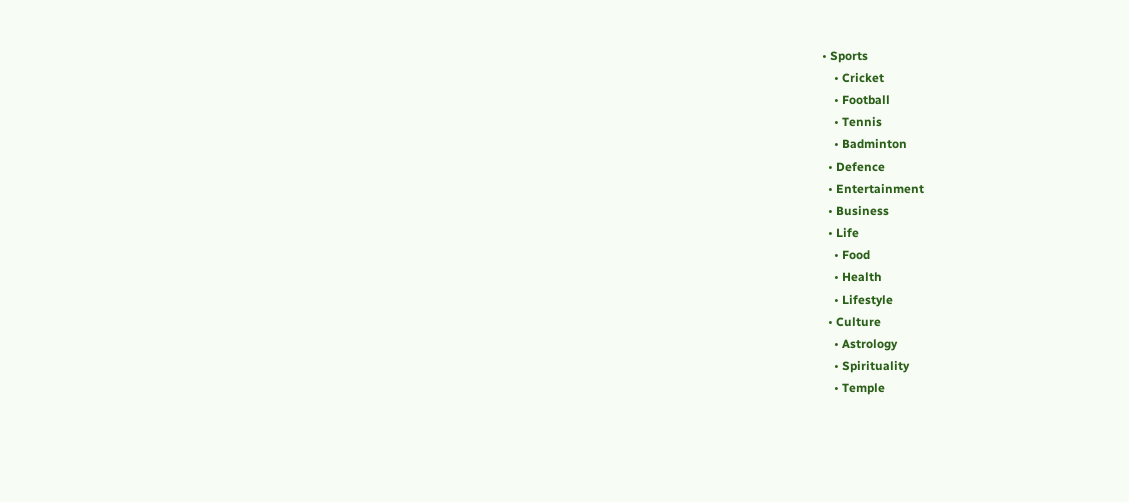• Sports
    • Cricket
    • Football
    • Tennis
    • Badminton
  • Defence
  • Entertainment
  • Business
  • Life
    • Food
    • Health
    • Lifestyle
  • Culture
    • Astrology
    • Spirituality
    • Temple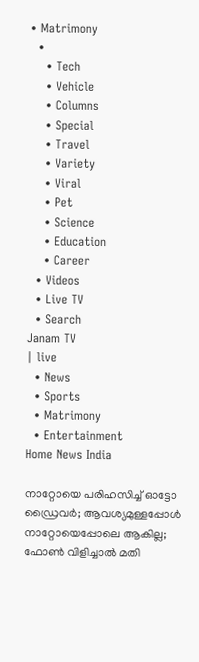• Matrimony
  •
    • Tech
    • Vehicle
    • Columns
    • Special
    • Travel
    • Variety
    • Viral
    • Pet
    • Science
    • Education
    • Career
  • Videos
  • Live TV
  • Search
Janam TV
| live
  • News
  • Sports
  • Matrimony
  • Entertainment
Home News India

നാറ്റോയെ പരിഹസിച്ച് ഓട്ടോ ഡ്രൈവർ; ആവശ്യമുള്ളപ്പോൾ നാറ്റോയെപ്പോലെ ആകില്ല; ഫോൺ വിളിച്ചാൽ മതി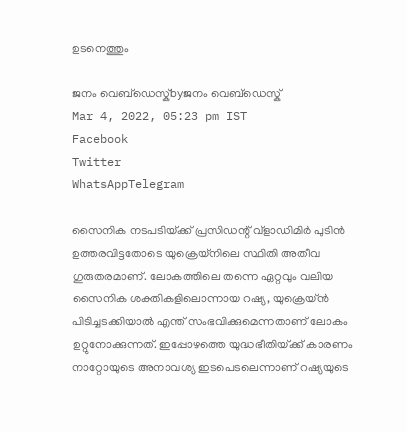ഉടനെത്തും

ജനം വെബ്‌ഡെസ്ക്byജനം വെബ്‌ഡെസ്ക്
Mar 4, 2022, 05:23 pm IST
Facebook
Twitter
WhatsAppTelegram

സൈനിക നടപടിയ്‌ക്ക് പ്രസിഡന്റ് വ്‌ളാഡിമിർ പുടിൻ ഉത്തരവിട്ടതോടെ യുക്രെയ്‌നിലെ സ്ഥിതി അതീവ ഗുരുതരമാണ്. ലോകത്തിലെ തന്നെ ഏറ്റവും വലിയ സൈനിക ശക്തികളിലൊന്നായ റഷ്യ, യുക്രെയ്ൻ പിടിച്ചടക്കിയാൽ എന്ത് സംഭവിക്കുമെന്നതാണ് ലോകം ഉറ്റുനോക്കുന്നത്. ഇപ്പോഴത്തെ യുദ്ധഭീതിയ്‌ക്ക് കാരണം നാറ്റോയുടെ അനാവശ്യ ഇടപെടലെന്നാണ് റഷ്യയുടെ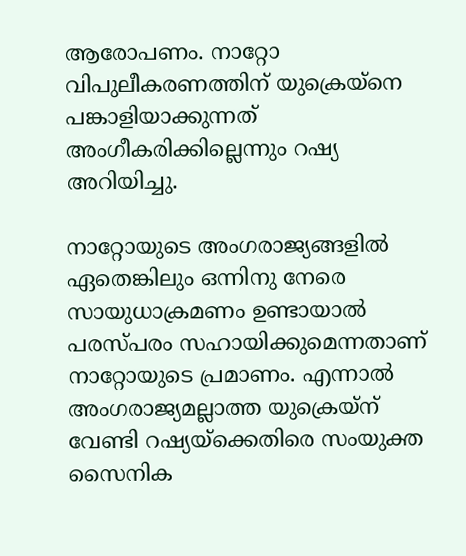ആരോപണം. നാറ്റോ വിപുലീകരണത്തിന് യുക്രെയ്‌നെ പങ്കാളിയാക്കുന്നത് അംഗീകരിക്കില്ലെന്നും റഷ്യ അറിയിച്ചു.

നാറ്റോയുടെ അംഗരാജ്യങ്ങളിൽ ഏതെങ്കിലും ഒന്നിനു നേരെ സായുധാക്രമണം ഉണ്ടായാൽ പരസ്പരം സഹായിക്കുമെന്നതാണ് നാറ്റോയുടെ പ്രമാണം. എന്നാൽ അംഗരാജ്യമല്ലാത്ത യുക്രെയ്‌ന് വേണ്ടി റഷ്യയ്‌ക്കെതിരെ സംയുക്ത സൈനിക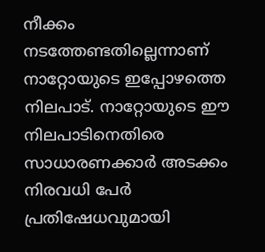നീക്കം നടത്തേണ്ടതില്ലെന്നാണ് നാറ്റോയുടെ ഇപ്പോഴത്തെ നിലപാട്. നാറ്റോയുടെ ഈ നിലപാടിനെതിരെ സാധാരണക്കാർ അടക്കം നിരവധി പേർ പ്രതിഷേധവുമായി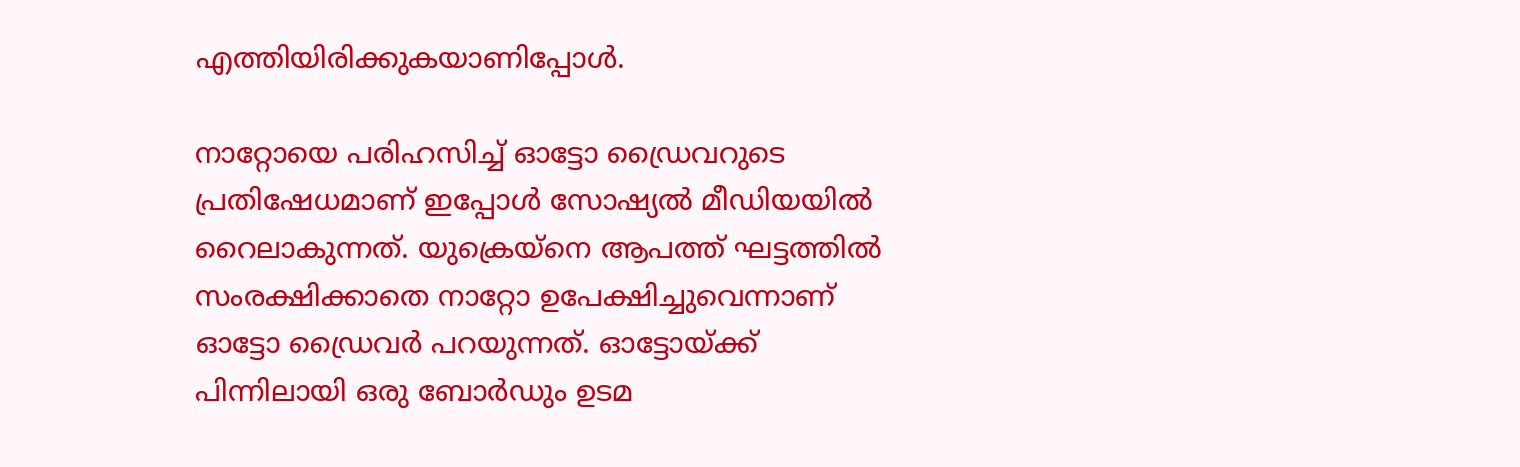എത്തിയിരിക്കുകയാണിപ്പോൾ.

നാറ്റോയെ പരിഹസിച്ച് ഓട്ടോ ഡ്രൈവറുടെ പ്രതിഷേധമാണ് ഇപ്പോൾ സോഷ്യൽ മീഡിയയിൽ റൈലാകുന്നത്. യുക്രെയ്‌നെ ആപത്ത് ഘട്ടത്തിൽ സംരക്ഷിക്കാതെ നാറ്റോ ഉപേക്ഷിച്ചുവെന്നാണ് ഓട്ടോ ഡ്രൈവർ പറയുന്നത്. ഓട്ടോയ്‌ക്ക് പിന്നിലായി ഒരു ബോർഡും ഉടമ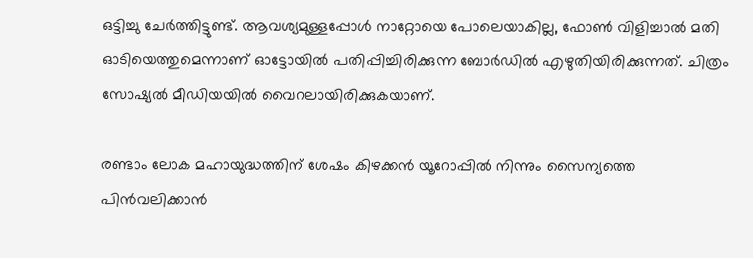ഒട്ടിച്ചു ചേർത്തിട്ടുണ്ട്. ആവശ്യമുള്ളപ്പോൾ നാറ്റോയെ പോലെയാകില്ല, ഫോൺ വിളിച്ചാൽ മതി ഓടിയെത്തുമെന്നാണ് ഓട്ടോയിൽ പതിപ്പിച്ചിരിക്കുന്ന ബോർഡിൽ എഴുതിയിരിക്കുന്നത്. ചിത്രം സോഷ്യൽ മീഡിയയിൽ വൈറലായിരിക്കുകയാണ്.

രണ്ടാം ലോക മഹായുദ്ധത്തിന് ശേഷം കിഴക്കൻ യൂറോപ്പിൽ നിന്നും സൈന്യത്തെ പിൻവലിക്കാൻ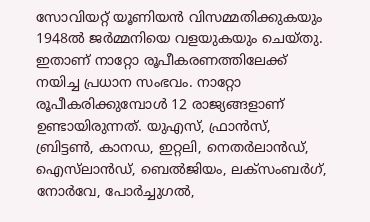സോവിയറ്റ് യൂണിയൻ വിസമ്മതിക്കുകയും 1948ൽ ജർമ്മനിയെ വളയുകയും ചെയ്തു. ഇതാണ് നാറ്റോ രൂപീകരണത്തിലേക്ക് നയിച്ച പ്രധാന സംഭവം. നാറ്റോ രൂപീകരിക്കുമ്പോൾ 12 രാജ്യങ്ങളാണ് ഉണ്ടായിരുന്നത്. യുഎസ്, ഫ്രാൻസ്, ബ്രിട്ടൺ, കാനഡ, ഇറ്റലി, നെതർലാൻഡ്, ഐസ്‌ലാൻഡ്, ബെൽജിയം, ലക്‌സംബർഗ്, നോർവേ, പോർച്ചുഗൽ,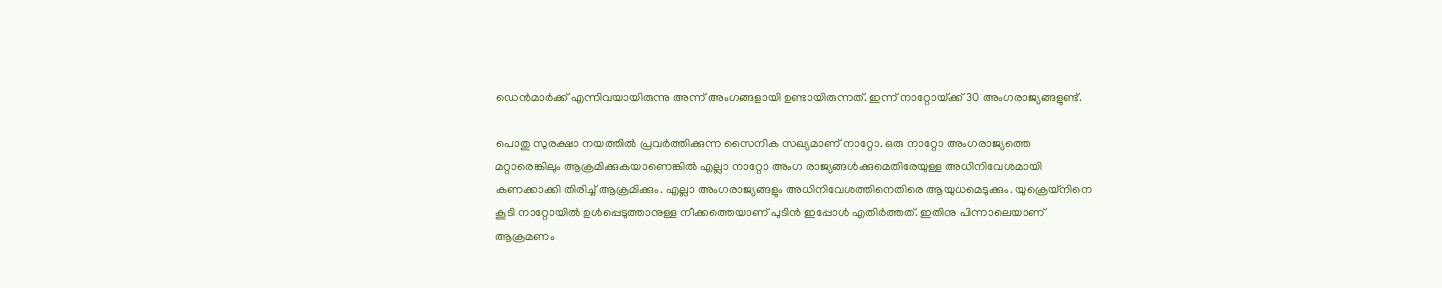ഡെൻമാർക്ക് എന്നിവയായിരുന്നു അന്ന് അംഗങ്ങളായി ഉണ്ടായിരുന്നത്. ഇന്ന് നാറ്റോയ്‌ക്ക് 30 അംഗരാജ്യങ്ങളുണ്ട്.

പൊതു സുരക്ഷാ നയത്തിൽ പ്രവർത്തിക്കുന്ന സൈനിക സഖ്യമാണ് നാറ്റോ. ഒരു നാറ്റോ അംഗരാജ്യത്തെ മറ്റാരെങ്കിലും ആക്രമിക്കുകയാണെങ്കിൽ എല്ലാ നാറ്റോ അംഗ രാജ്യങ്ങൾക്കുമെതിരേയുള്ള അധിനിവേശമായി കണക്കാക്കി തിരിച്ച് ആക്രമിക്കും. എല്ലാ അംഗരാജ്യങ്ങളും അധിനിവേശത്തിനെതിരെ ആയുധമെടുക്കും. യുക്രെയ്‌നിനെ കൂടി നാറ്റോയിൽ ഉൾപ്പെടുത്താനുള്ള നീക്കത്തെയാണ് പുടിൻ ഇപ്പോൾ എതിർത്തത്. ഇതിനു പിന്നാലെയാണ് ആക്രമണം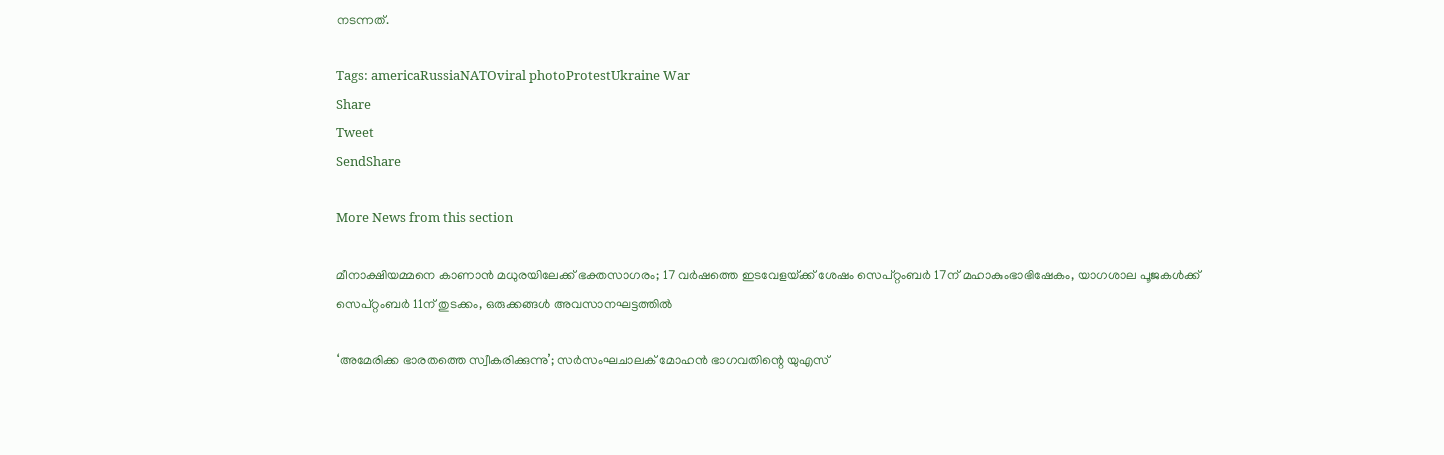നടന്നത്.

Tags: americaRussiaNATOviral photoProtestUkraine War
Share
Tweet
SendShare

More News from this section

മീനാക്ഷിയമ്മനെ കാണാൻ മധുരയിലേക്ക് ഭക്തസാഗരം; 17 വർഷത്തെ ഇടവേളയ്‌ക്ക് ശേഷം സെപ്റ്റംബർ 17ന് മഹാകുംഭാഭിഷേകം, യാഗശാല പൂജകൾക്ക് സെപ്റ്റംബർ 11ന് തുടക്കം, ഒരുക്കങ്ങൾ അവസാനഘട്ടത്തിൽ

‘അമേരിക്ക ഭാരതത്തെ സ്വീകരിക്കുന്നു’; സർസംഘചാലക് മോഹൻ ഭാഗവതിന്റെ യുഎസ്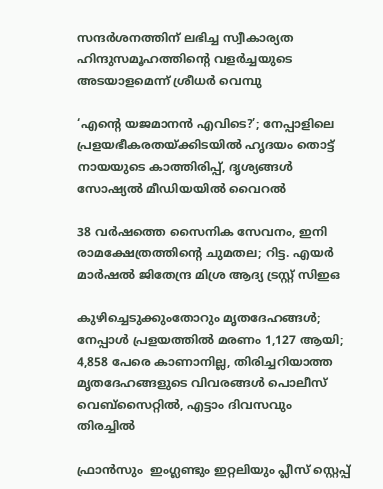സന്ദർശനത്തിന് ലഭിച്ച സ്വീകാര്യത ഹിന്ദുസമൂഹത്തിന്റെ വളർച്ചയുടെ അടയാളമെന്ന് ശ്രീധർ വെമ്പു

‘എന്റെ യജമാനൻ എവിടെ?’; നേപ്പാളിലെ പ്രളയഭീകരതയ്‌ക്കിടയിൽ ഹൃദയം തൊട്ട് നായയുടെ കാത്തിരിപ്പ്, ദൃശ്യങ്ങൾ സോഷ്യൽ മീഡിയയിൽ വൈറൽ

38 വർഷത്തെ സൈനിക സേവനം, ഇനി രാമക്ഷേത്രത്തിന്റെ ചുമതല; റിട്ട. എയർ മാർഷൽ ജിതേന്ദ്ര മിശ്ര ആദ്യ ട്രസ്റ്റ് സിഇഒ

കുഴിച്ചെടുക്കുംതോറും മൃതദേഹങ്ങൾ; നേപ്പാൾ പ്രളയത്തിൽ മരണം 1,127 ആയി; 4,858 പേരെ കാണാനില്ല, തിരിച്ചറിയാത്ത മൃതദേഹങ്ങളുടെ വിവരങ്ങൾ പൊലീസ് വെബ്‌സൈറ്റിൽ, എട്ടാം ദിവസവും തിരച്ചിൽ

ഫ്രാൻസും  ഇംഗ്ലണ്ടും ഇറ്റലിയും പ്ലീസ് സ്റ്റെപ്പ്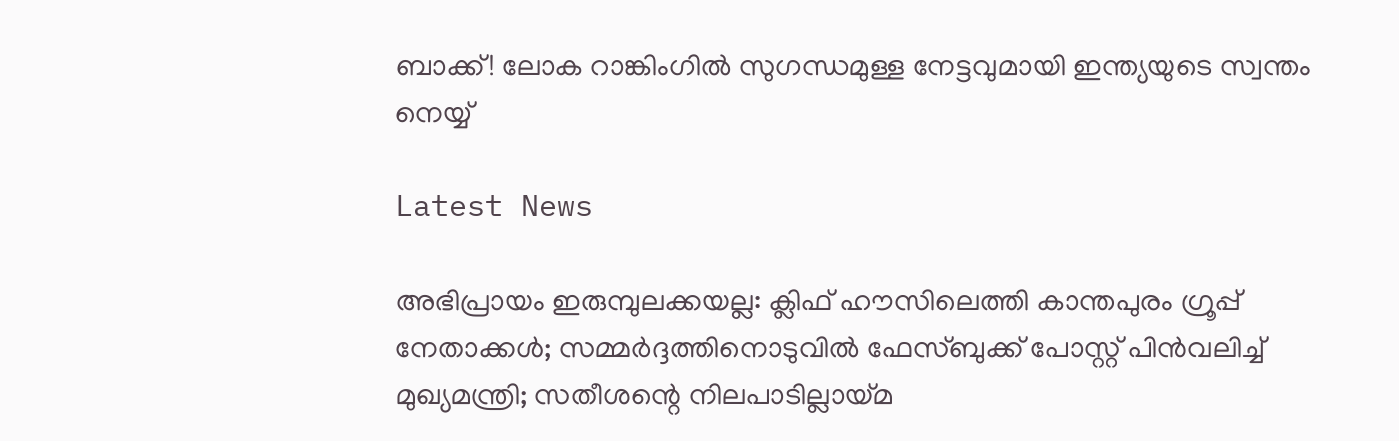ബാക്ക്! ലോക റാങ്കിംഗിൽ സുഗന്ധമുള്ള നേട്ടവുമായി ഇന്ത്യയുടെ സ്വന്തം നെയ്യ്

Latest News

അഭിപ്രായം ഇരുമ്പുലക്കയല്ല: ക്ലിഫ് ഹൗസിലെത്തി കാന്തപുരം ഗ്രൂപ്പ് നേതാക്കൾ; സമ്മർദ്ദത്തിനൊടുവിൽ ഫേസ്ബുക്ക് പോസ്റ്റ് പിൻവലിച്ച് മുഖ്യമന്ത്രി; സതീശന്റെ നിലപാടില്ലായ്മ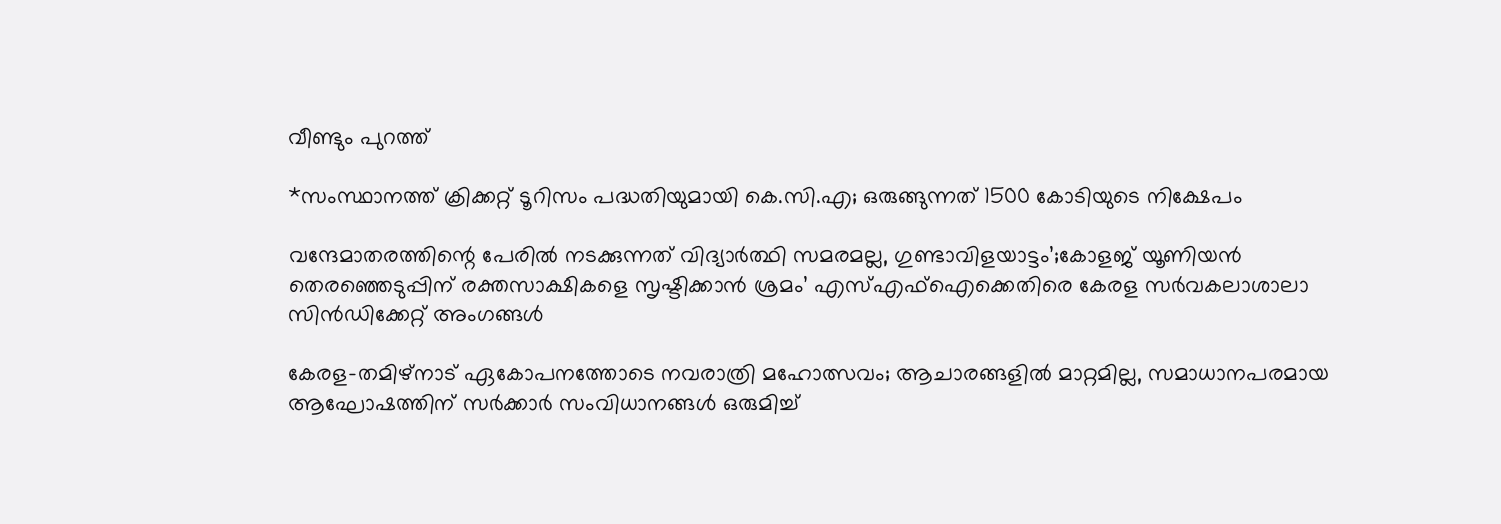വീണ്ടും പുറത്ത്

*സംസ്ഥാനത്ത് ക്രിക്കറ്റ് ടൂറിസം പദ്ധതിയുമായി കെ.സി.എ; ഒരുങ്ങുന്നത് 1500 കോടിയുടെ നിക്ഷേപം

വന്ദേമാതരത്തിന്റെ പേരിൽ നടക്കുന്നത് വിദ്യാർത്ഥി സമരമല്ല, ഗുണ്ടാവിളയാട്ടം’;കോളജ് യൂണിയൻ തെരഞ്ഞെടുപ്പിന് രക്തസാക്ഷികളെ സൃഷ്ടിക്കാൻ ശ്രമം’ എസ്‌എഫ്‌ഐക്കെതിരെ കേരള സർവകലാശാലാ സിൻഡിക്കേറ്റ് അംഗങ്ങൾ

കേരള–തമിഴ്നാട് ഏകോപനത്തോടെ നവരാത്രി മഹോത്സവം; ആചാരങ്ങളിൽ മാറ്റമില്ല, സമാധാനപരമായ ആഘോഷത്തിന് സർക്കാർ സംവിധാനങ്ങൾ ഒരുമിച്ച്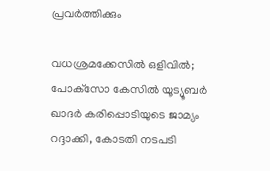പ്രവർത്തിക്കും

വധശ്രമക്കേസിൽ ഒളിവിൽ; പോക്‌സോ കേസിൽ യൂട്യൂബർ ഖാദർ കരിപ്പൊടിയുടെ ജാമ്യം റദ്ദാക്കി, കോടതി നടപടി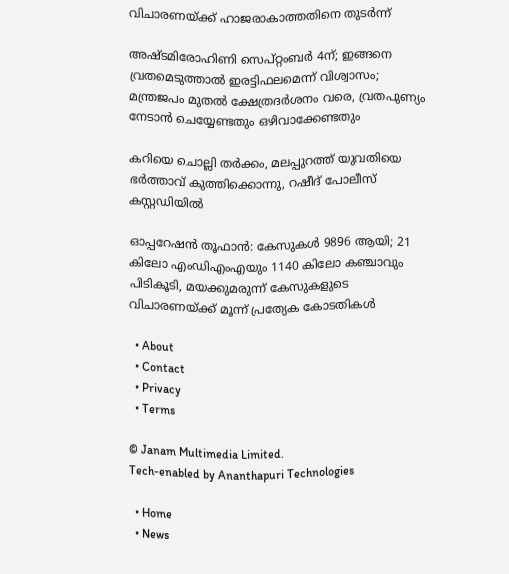വിചാരണയ്‌ക്ക് ഹാജരാകാത്തതിനെ തുടർന്ന്

അഷ്ടമിരോഹിണി സെപ്റ്റംബർ 4ന്; ഇങ്ങനെ വ്രതമെടുത്താൽ ഇരട്ടിഫലമെന്ന് വിശ്വാസം; മന്ത്രജപം മുതൽ ക്ഷേത്രദർശനം വരെ, വ്രതപുണ്യം നേടാൻ ചെയ്യേണ്ടതും ഒഴിവാക്കേണ്ടതും

കറിയെ ചൊല്ലി തർക്കം, മലപ്പുറത്ത് യുവതിയെ ഭർത്താവ് കുത്തിക്കൊന്നു, റഷീദ് പോലീസ് കസ്റ്റഡിയിൽ

ഓപ്പറേഷൻ തൂഫാൻ: കേസുകൾ 9896 ആയി; 21 കിലോ എംഡിഎംഎയും 1140 കിലോ കഞ്ചാവും പിടികൂടി, മയക്കുമരുന്ന് കേസുകളുടെ വിചാരണയ്‌ക്ക് മൂന്ന് പ്രത്യേക കോടതികൾ

  • About
  • Contact
  • Privacy
  • Terms

© Janam Multimedia Limited.
Tech-enabled by Ananthapuri Technologies

  • Home
  • News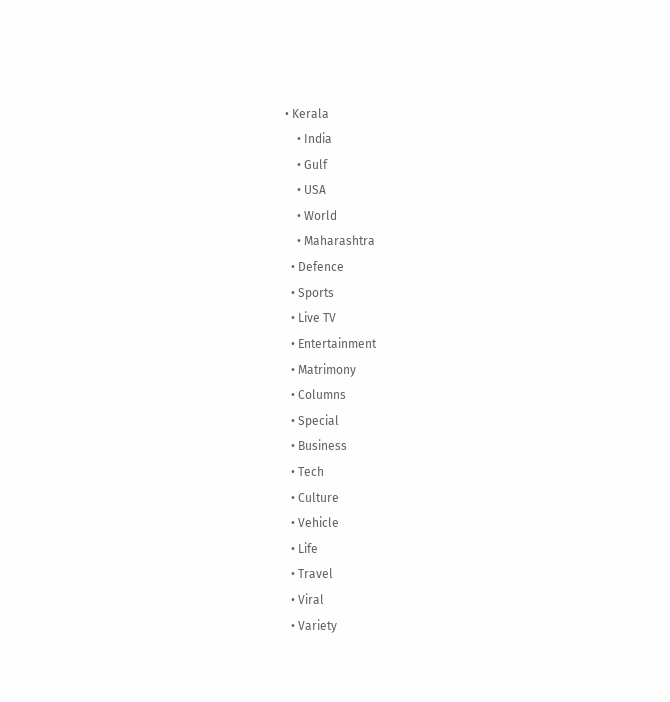• Kerala
    • India
    • Gulf
    • USA
    • World
    • Maharashtra
  • Defence
  • Sports
  • Live TV
  • Entertainment
  • Matrimony
  • Columns
  • Special
  • Business
  • Tech
  • Culture
  • Vehicle
  • Life
  • Travel
  • Viral
  • Variety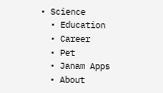• Science
  • Education
  • Career
  • Pet
  • Janam Apps
  • About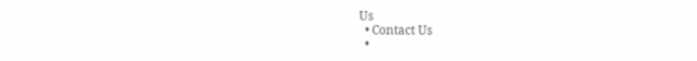Us
  • Contact Us
  •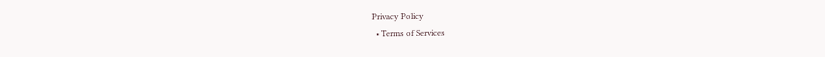Privacy Policy
  • Terms of Services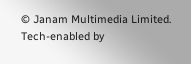© Janam Multimedia Limited.
Tech-enabled by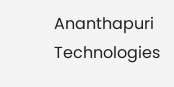Ananthapuri Technologies